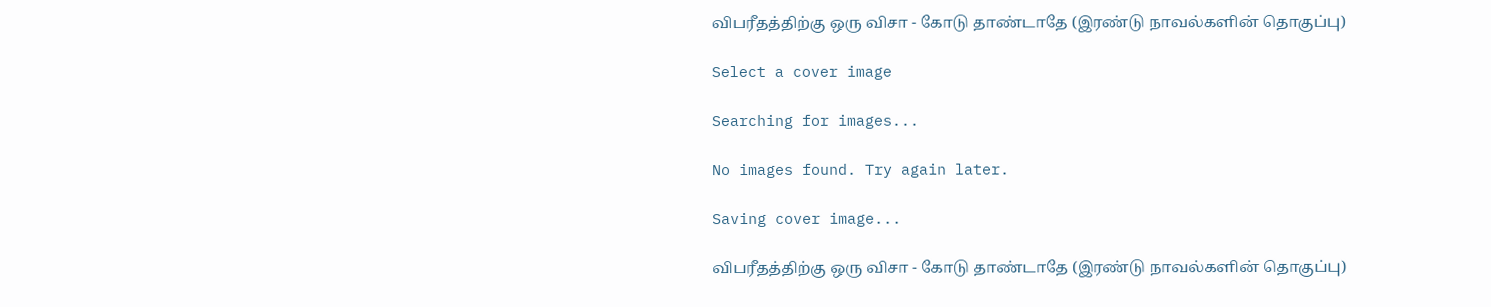விபரீதத்திற்கு ஒரு விசா - கோடு தாண்டாதே (இரண்டு நாவல்களின் தொகுப்பு)

Select a cover image

Searching for images...

No images found. Try again later.

Saving cover image...

விபரீதத்திற்கு ஒரு விசா - கோடு தாண்டாதே (இரண்டு நாவல்களின் தொகுப்பு)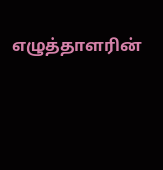எழுத்தாளரின்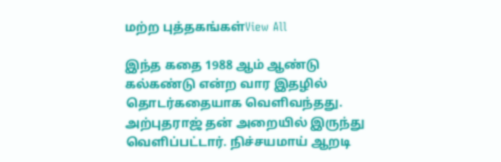மற்ற புத்தகங்கள்View All

இந்த கதை 1988 ஆம் ஆண்டு கல்கண்டு என்ற வார இதழில் தொடர்கதையாக வெளிவந்தது. அற்புதராஜ் தன் அறையில் இருந்து வெளிப்பட்டார். நிச்சயமாய் ஆறடி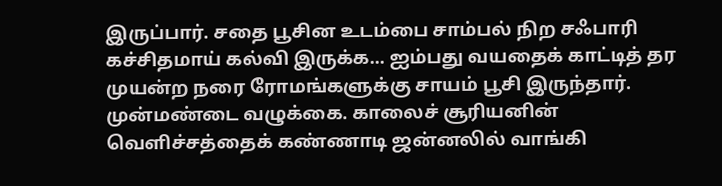இருப்பார். சதை பூசின உடம்பை சாம்பல் நிற சஃபாரி கச்சிதமாய் கல்வி இருக்க... ஐம்பது வயதைக் காட்டித் தர முயன்ற நரை ரோமங்களுக்கு சாயம் பூசி இருந்தார். முன்மண்டை வழுக்கை. காலைச் சூரியனின் வெளிச்சத்தைக் கண்ணாடி ஜன்னலில் வாங்கி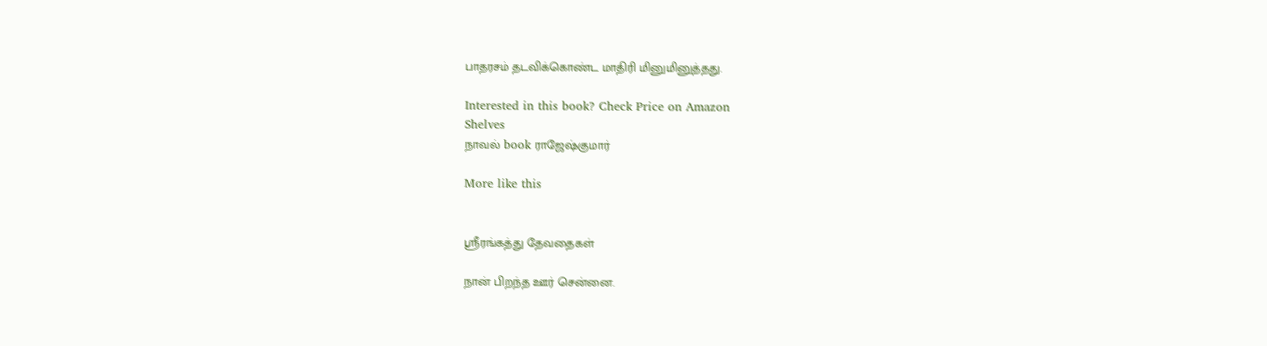பாதரசம் தடவிக்கொண்ட மாதிரி மினுமினுத்தது.

Interested in this book? Check Price on Amazon
Shelves
நாவல் book ராஜேஷ்குமார்

More like this


ஸ்ரீரங்கத்து தேவதைகள்

நான் பிறந்த ஊர் சென்னை.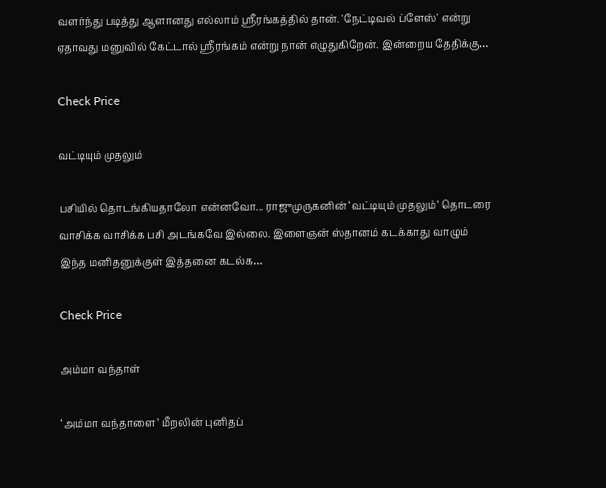வளர்ந்து படித்து ஆளானது எல்லாம் ஸ்ரீரங்கத்தில் தான். 'நேட்டிவல் ப்ளேஸ்' என்று ஏதாவது மனுவில் கேட்டால் ஸ்ரீரங்கம் என்று நான் எழுதுகிறேன். இன்றைய தேதிக்கு…

Check Price

வட்டியும் முதலும்

பசியில் தொடங்கியதாலோ என்னவோ... ராஜுமுருகனின் ‘வட்டியும் முதலும்’ தொடரை வாசிக்க வாசிக்க பசி அடங்கவே இல்லை. இளைஞன் ஸ்தானம் கடக்காது வாழும் இந்த மனிதனுக்குள் இத்தனை கடல்க…

Check Price

அம்மா வந்தாள்

‘அம்மா வந்தாளை’ மீறலின் புனிதப்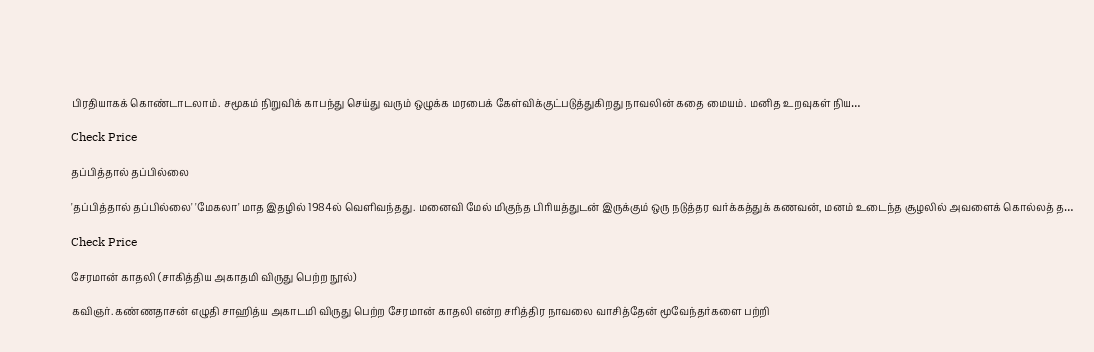பிரதியாகக் கொண்டாடலாம். சமூகம் நிறுவிக் காபந்து செய்து வரும் ஒழுக்க மரபைக் கேள்விக்குட்படுத்துகிறது நாவலின் கதை மையம். மனித உறவுகள் நிய…

Check Price

தப்பித்தால் தப்பில்லை

'தப்பித்தால் தப்பில்லை' 'மேகலா' மாத இதழில் 1984ல் வெளிவந்தது. மனைவி மேல் மிகுந்த பிரியத்துடன் இருக்கும் ஒரு நடுத்தர வர்க்கத்துக் கணவன், மனம் உடைந்த சூழலில் அவளைக் கொல்லத் த…

Check Price

சேரமான் காதலி (சாகித்திய அகாதமி விருது பெற்ற நூல்)

கவிஞர். கண்ணதாசன் எழுதி சாஹித்ய அகாடமி விருது பெற்ற சேரமான் காதலி என்ற சரித்திர நாவலை வாசித்தேன் மூவேந்தர்களை பற்றி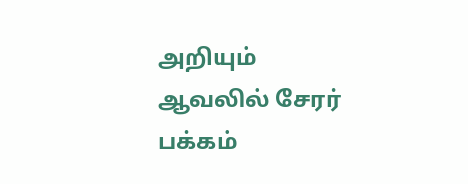அறியும் ஆவலில் சேரர் பக்கம்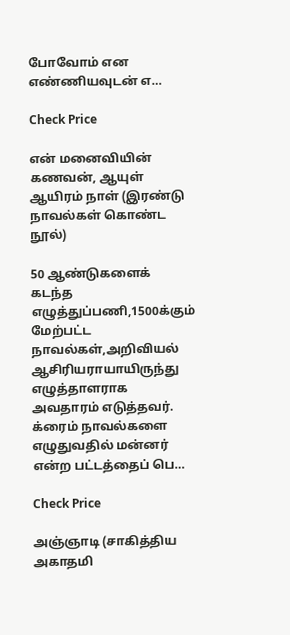போவோம் என எண்ணியவுடன் எ…

Check Price

என் மனைவியின் கணவன், ஆயுள் ஆயிரம் நாள் (இரண்டு நாவல்கள் கொண்ட நூல்)

50 ஆண்டுகளைக் கடந்த எழுத்துப்பணி,1500க்கும் மேற்பட்ட நாவல்கள்,அறிவியல் ஆசிரியராயாயிருந்து எழுத்தாளராக அவதாரம் எடுத்தவர். க்ரைம் நாவல்களை எழுதுவதில் மன்னர் என்ற பட்டத்தைப் பெ…

Check Price

அஞ்ஞாடி (சாகித்திய அகாதமி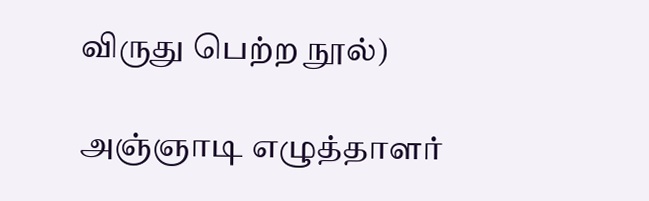விருது பெற்ற நூல்)

அஞ்ஞாடி எழுத்தாளர்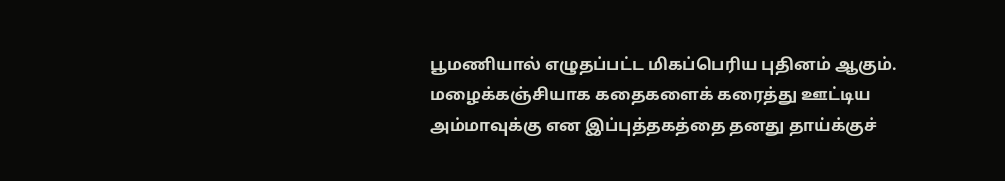பூமணியால் எழுதப்பட்ட மிகப்பெரிய புதினம் ஆகும். மழைக்கஞ்சியாக கதைகளைக் கரைத்து ஊட்டிய அம்மாவுக்கு என இப்புத்தகத்தை தனது தாய்க்குச்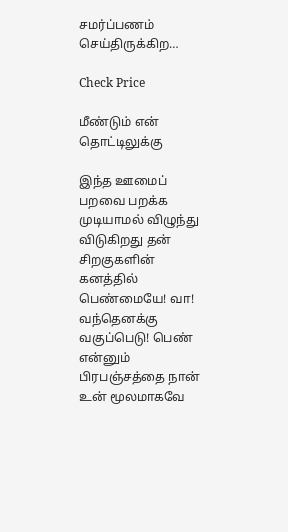சமர்ப்பணம் செய்திருக்கிற…

Check Price

மீண்டும் என் தொட்டிலுக்கு

இந்த ஊமைப் பறவை பறக்க முடியாமல் விழுந்து விடுகிறது தன் சிறகுகளின் கனத்தில் பெண்மையே! வா! வந்தெனக்கு வகுப்பெடு! பெண் என்னும் பிரபஞ்சத்தை நான் உன் மூலமாகவே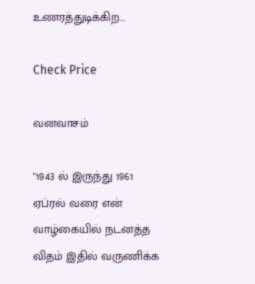உணரத்துடிக்கிற…

Check Price

வனவாசம்

"1943 ல் இருந்து 1961 ஏப்ரல் வரை என் வாழ்கையில் நடனத்த விதம் இதில் வருணிக்க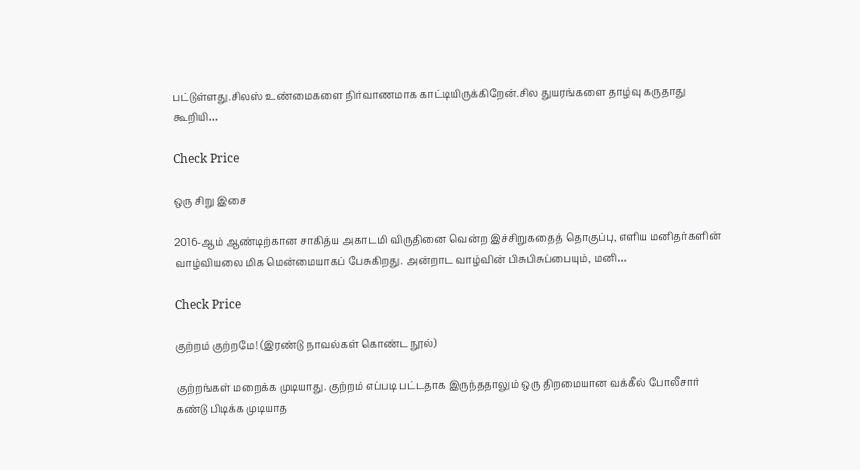பட்டுள்ளது.சிலஸ் உண்மைகளை நிர்வாணமாக காட்டியிருக்கிறேன்.சில துயரங்களை தாழ்வு கருதாது கூறியி…

Check Price

ஒரு சிறு இசை

2016-ஆம் ஆண்டிற்கான சாகித்ய அகாடமி விருதினை வென்ற இச்சிறுகதைத் தொகுப்பு, எளிய மனிதர்களின் வாழ்வியலை மிக மென்மையாகப் பேசுகிறது. அன்றாட வாழ்வின் பிசுபிசுப்பையும், மனி…

Check Price

குற்றம் குற்றமே! (இரண்டு நாவல்கள் கொண்ட நூல்)

குற்றங்கள் மறைக்க முடியாது. குற்றம் எப்படி பட்டதாக இருந்ததாலும் ஒரு திறமையான வக்கீல் போலீசார் கண்டு பிடிக்க முடியாத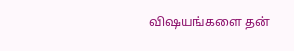விஷயங்களை தன்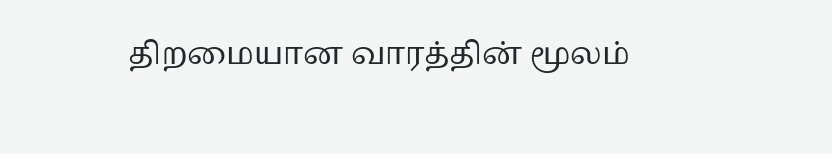திறமையான வாரத்தின் மூலம்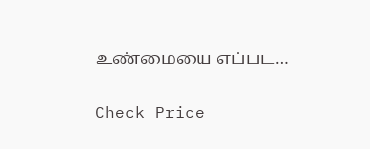உண்மையை எப்பட…

Check Price